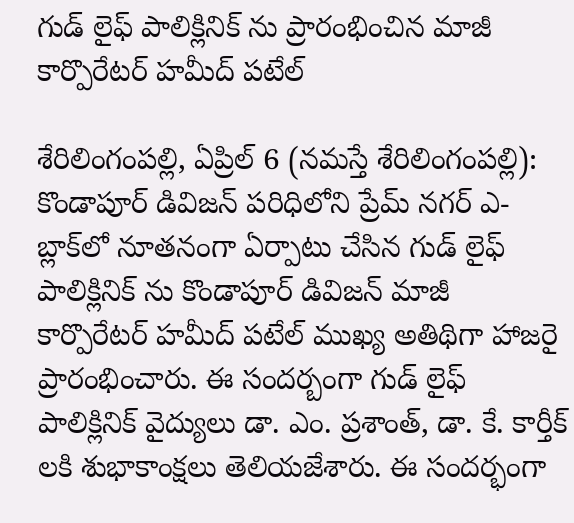గుడ్ లైఫ్ పాలిక్లినిక్ ను ప్రారంభించిన మాజీ కార్పొరేటర్ హమీద్ పటేల్

శేరిలింగంప‌ల్లి, ఏప్రిల్ 6 (న‌మ‌స్తే శేరిలింగంప‌ల్లి): కొండాపూర్ డివిజన్ పరిధిలోని ప్రేమ్ నగర్ ఎ-బ్లాక్‌లో నూతనంగా ఏర్పాటు చేసిన గుడ్ లైఫ్ పాలిక్లినిక్ ను కొండాపూర్ డివిజన్ మాజీ కార్పొరేటర్ హమీద్ పటేల్ ముఖ్య అతిథిగా హాజరై ప్రారంభించారు. ఈ సందర్బంగా గుడ్ లైఫ్ పాలిక్లినిక్ వైద్యులు డా. ఎం. ప్రశాంత్, డా. కే. కార్తీక్ ల‌కి శుభాకాంక్షలు తెలియజేశారు. ఈ సందర్భంగా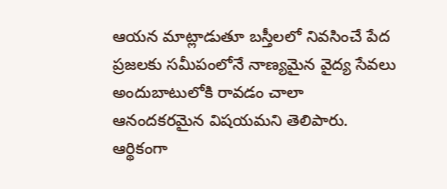ఆయన మాట్లాడుతూ బస్తీలలో నివసించే పేద ప్రజలకు సమీపంలోనే నాణ్యమైన వైద్య సేవలు అందుబాటులోకి రావడం చాలా ఆనందకరమైన విషయమని తెలిపారు. ఆర్థికంగా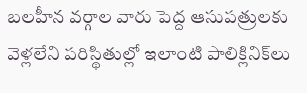బలహీన వర్గాల వారు పెద్ద ఆసుపత్రులకు వెళ్లలేని పరిస్థితుల్లో ఇలాంటి పాలిక్లినిక్‌లు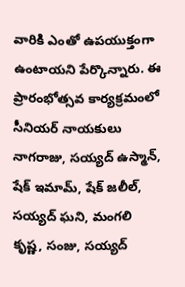వారికి ఎంతో ఉపయుక్తంగా ఉంటాయని పేర్కొన్నారు. ఈ ప్రారంభోత్సవ కార్యక్రమంలో సీనియర్ నాయకులు నాగరాజు, సయ్యద్ ఉస్మాన్, షేక్ ఇమామ్, షేక్ జలీల్, సయ్యద్ ఘని, మంగలి కృష్ణ, సంజు, సయ్యద్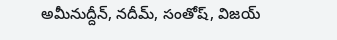అమీనుద్దీన్, నదీమ్, సంతోష్, విజయ్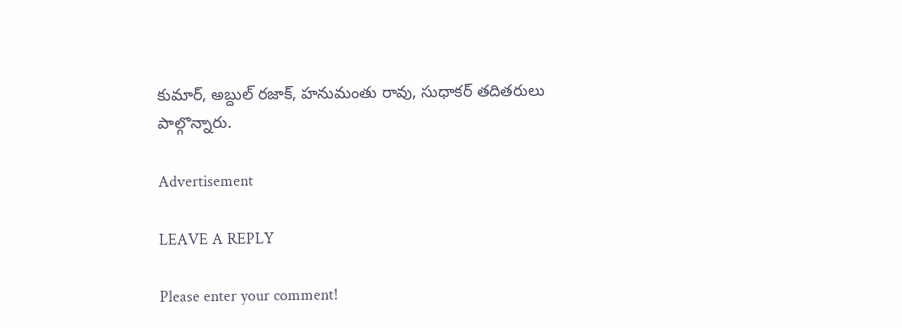కుమార్, అబ్దుల్ రజాక్, హనుమంతు రావు, సుధాకర్ తదితరులు పాల్గొన్నారు.

Advertisement

LEAVE A REPLY

Please enter your comment!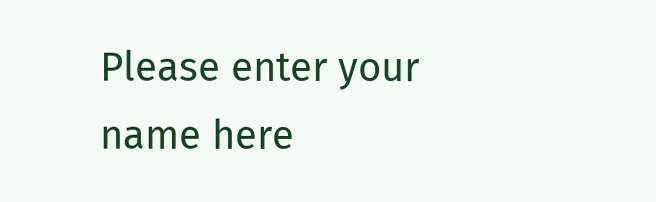Please enter your name here